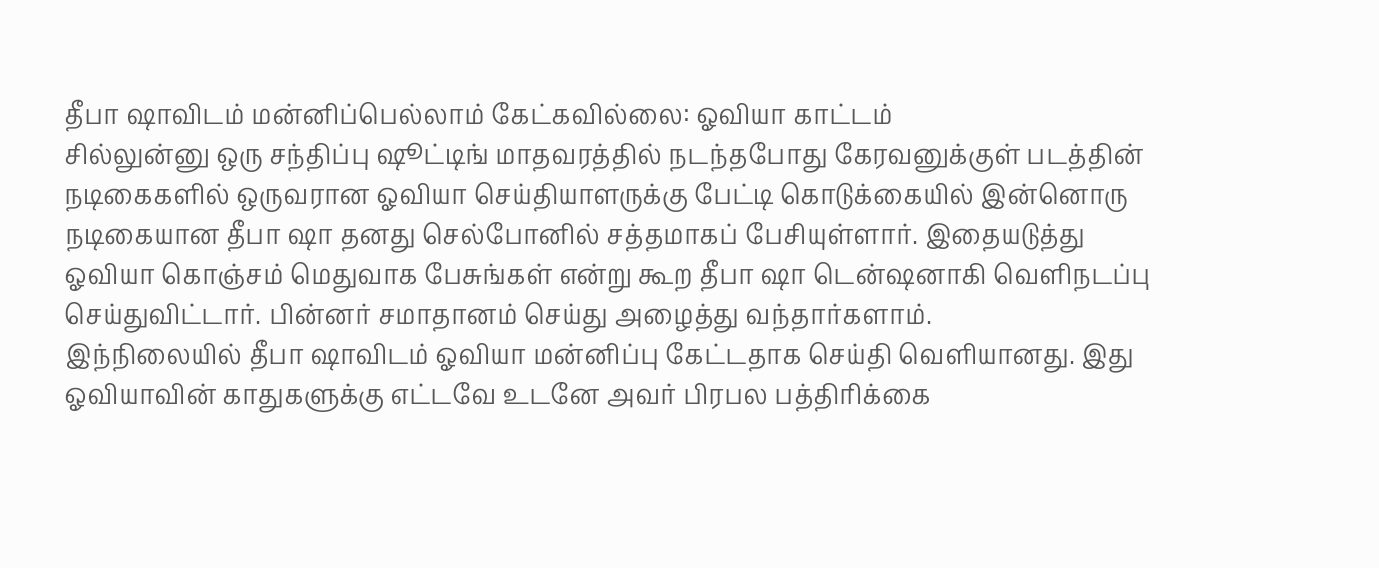தீபா ஷாவிடம் மன்னிப்பெல்லாம் கேட்கவில்லை: ஓவியா காட்டம்
சில்லுன்னு ஒரு சந்திப்பு ஷூட்டிங் மாதவரத்தில் நடந்தபோது கேரவனுக்குள் படத்தின் நடிகைகளில் ஒருவரான ஓவியா செய்தியாளருக்கு பேட்டி கொடுக்கையில் இன்னொரு நடிகையான தீபா ஷா தனது செல்போனில் சத்தமாகப் பேசியுள்ளார். இதையடுத்து ஓவியா கொஞ்சம் மெதுவாக பேசுங்கள் என்று கூற தீபா ஷா டென்ஷனாகி வெளிநடப்பு செய்துவிட்டார். பின்னர் சமாதானம் செய்து அழைத்து வந்தார்களாம்.
இந்நிலையில் தீபா ஷாவிடம் ஓவியா மன்னிப்பு கேட்டதாக செய்தி வெளியானது. இது ஓவியாவின் காதுகளுக்கு எட்டவே உடனே அவர் பிரபல பத்திரிக்கை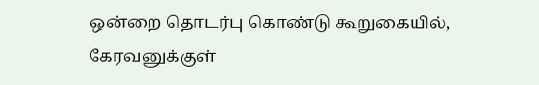ஒன்றை தொடர்பு கொண்டு கூறுகையில்,
கேரவனுக்குள்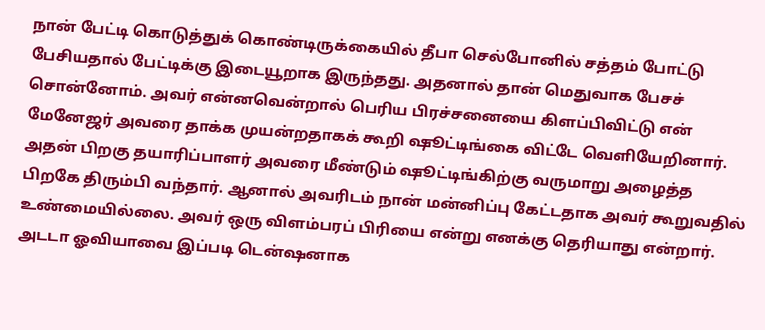நான் பேட்டி கொடுத்துக் கொண்டிருக்கையில் தீபா செல்போனில் சத்தம் போட்டு பேசியதால் பேட்டிக்கு இடையூறாக இருந்தது. அதனால் தான் மெதுவாக பேசச் சொன்னோம். அவர் என்னவென்றால் பெரிய பிரச்சனையை கிளப்பிவிட்டு என் மேனேஜர் அவரை தாக்க முயன்றதாகக் கூறி ஷூட்டிங்கை விட்டே வெளியேறினார்.
அதன் பிறகு தயாரிப்பாளர் அவரை மீண்டும் ஷூட்டிங்கிற்கு வருமாறு அழைத்த பிறகே திரும்பி வந்தார். ஆனால் அவரிடம் நான் மன்னிப்பு கேட்டதாக அவர் கூறுவதில் உண்மையில்லை. அவர் ஒரு விளம்பரப் பிரியை என்று எனக்கு தெரியாது என்றார்.
அடடா ஓவியாவை இப்படி டென்ஷனாக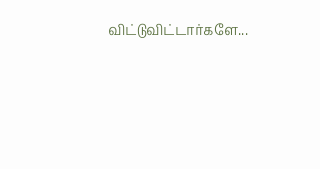விட்டுவிட்டார்களே...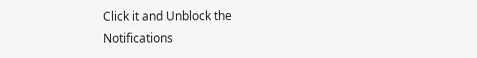Click it and Unblock the Notifications